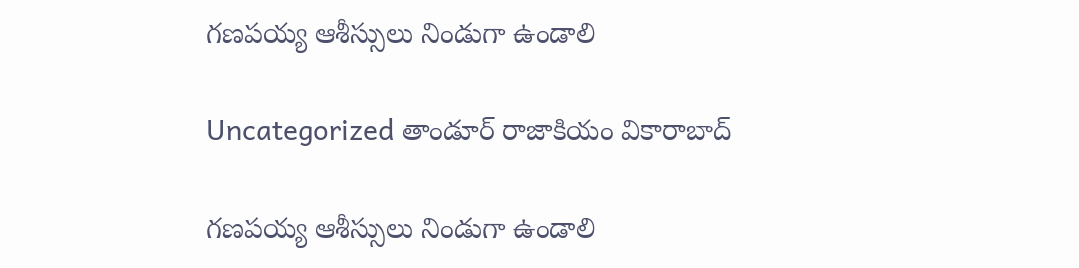గణపయ్య ఆశీస్సులు నిండుగా ఉండాలి

Uncategorized తాండూర్ రాజాకియం వికారాబాద్

గణపయ్య ఆశీస్సులు నిండుగా ఉండాలి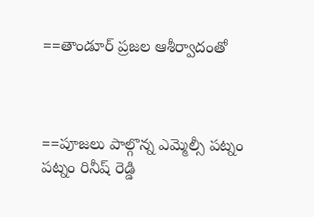==తాండూర్ ప్రజల ఆశీర్వాదంతో



==పూజలు పాల్గొన్న ఎమ్మెల్సీ పట్నం పట్నం రినీష్ రెడ్డి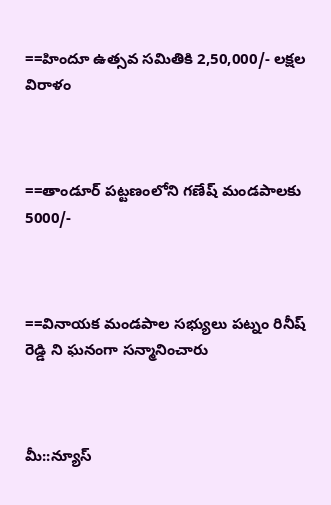==హిందూ ఉత్సవ సమితికి 2,50,000/- లక్షల విరాళం



==తాండూర్ పట్టణంలోని గణేష్ మండపాలకు 5000/-



==వినాయక మండపాల సభ్యులు పట్నం రినీష్ రెడ్డి ని ఘనంగా సన్మానించారు



మీ::న్యూస్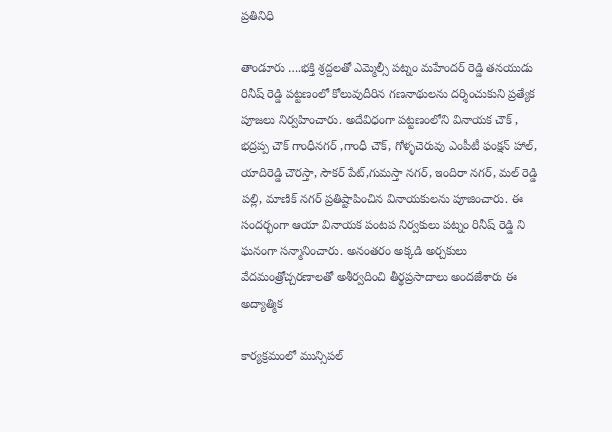ప్రతినిధి

తాండూరు ….భక్తి శ్రద్దలతో ఎమ్మెల్సీ పట్నం మహేందర్ రెడ్డి తనయుడు రినీష్ రెడ్డి పట్టణంలో కోలువుదీరిన గణనాథులను దర్శించుకుని ప్రత్యేక పూజలు నిర్వహించారు. అదేవిధంగా పట్టణంలోని వినాయక చౌక్ , భద్రప్ప చౌక్ గాంధీనగర్ ,గాంధీ చౌక్, గోళ్ళచెరువు ఎంపీటీ ఫంక్షన్ హాల్, యాదిరెడ్డి చౌరస్తా, సౌకర్ పేట్,గుమస్తా నగర్, ఇందిరా నగర్, మల్ రెడ్డి పల్లి, మాణిక్ నగర్ ప్రతిష్టాపించిన వినాయకులను పూజించారు. ఈ సందర్భంగా ఆయా వినాయక పంటప నిర్వకులు పట్నం రినీష్ రెడ్డి ని ఘనంగా సన్మానించారు. అనంతరం అక్కడి అర్చకులు వేదమంత్రోచ్చరణాలతో అశీర్వదించి తీర్థప్రసాదాలు అందజేశారు ఈ అద్యాత్మిక

కార్యక్రమంలో మున్సిపల్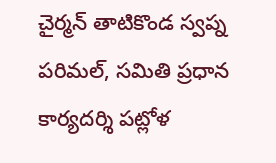చైర్మన్ తాటికొండ స్వప్న పరిమల్, సమితి ప్రధాన కార్యదర్శి పట్లోళ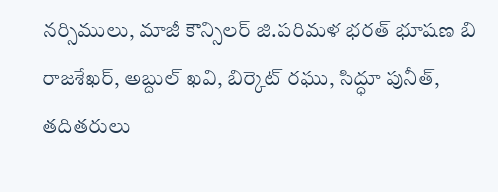నర్సిములు, మాజీ కౌన్సిలర్ జి.పరిమళ భరత్ భూషణ బి రాజశేఖర్, అబ్దుల్ ఖవి, బిర్కెట్ రఘు, సిద్ధూ పునీత్, తదితరులు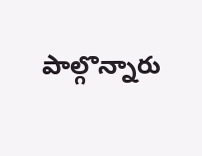పాల్గొన్నారు